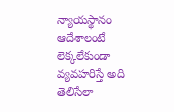న్యాయస్థానం ఆదేశాలంటే లెక్కలేకుండా వ్యవహరిస్తే అది తెలిసేలా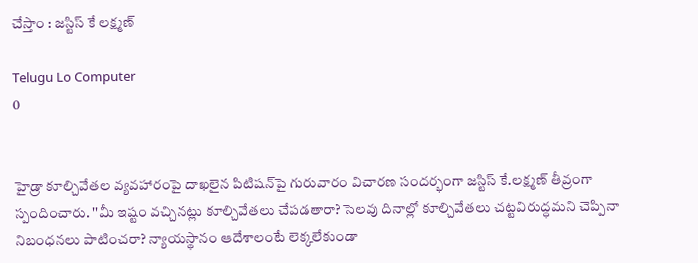చేస్తాం : జస్టిస్‌ కే లక్ష్మణ్‌

Telugu Lo Computer
0


హైడ్రా కూల్చివేతల వ్యవహారంపై దాఖలైన పిటిషన్‌పై గురువారం విచారణ సందర్భంగా జస్టిస్‌ కే.లక్ష్మణ్‌ తీవ్రంగా స్పందించారు. ''మీ ఇష్టం వచ్చినట్లు కూల్చివేతలు చేపడతారా? సెలవు దినాల్లో కూల్చివేతలు చట్టవిరుద్ధమని చెప్పినా నిబంధనలు పాటించరా? న్యాయస్థానం ఆదేశాలంటే లెక్కలేకుండా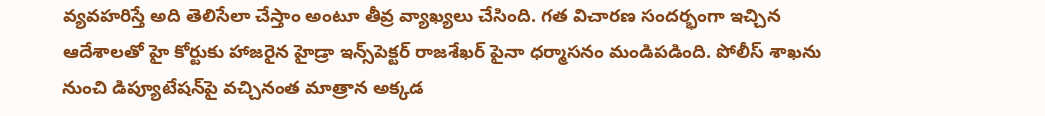వ్యవహరిస్తే అది తెలిసేలా చేస్తాం అంటూ తీవ్ర వ్యాఖ్యలు చేసింది. గత విచారణ సందర్భంగా ఇచ్చిన ఆదేశాలతో హై కోర్టుకు హాజరైన హైడ్రా ఇన్స్‌పెక్టర్‌ రాజశేఖర్‌ పైనా ధర్మాసనం మండిపడింది. పోలీస్‌ శాఖను నుంచి డిప్యూటేషన్‌పై వచ్చినంత మాత్రాన అక్కడ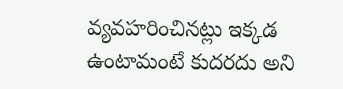వ్యవహరించినట్లు ఇక్కడ ఉంటామంటే కుదరదు అని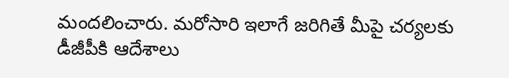మందలించారు. మరోసారి ఇలాగే జరిగితే మీపై చర్యలకు డీజీపీకి ఆదేశాలు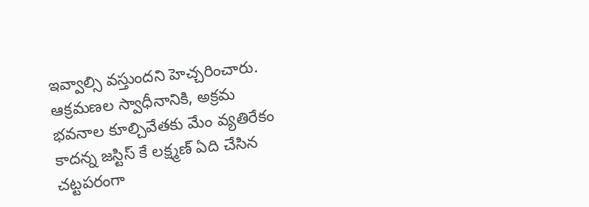ఇవ్వాల్సి వస్తుందని హెచ్చరించారు. ఆక్రమణల స్వాధీనానికి, అక్రమ భవనాల కూల్చివేతకు మేం వ్యతిరేకం కాదన్న జస్టిస్‌ కే లక్ష్మణ్‌ ఏది చేసిన చట్టపరంగా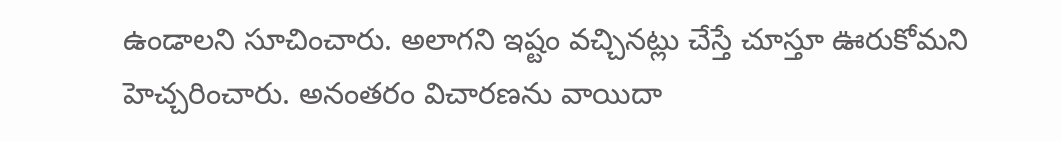ఉండాలని సూచించారు. అలాగని ఇష్టం వచ్చినట్లు చేస్తే చూస్తూ ఊరుకోమని హెచ్చరించారు. అనంతరం విచారణను వాయిదా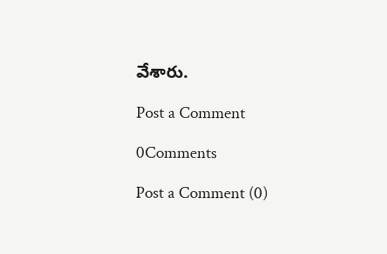వేశారు.

Post a Comment

0Comments

Post a Comment (0)